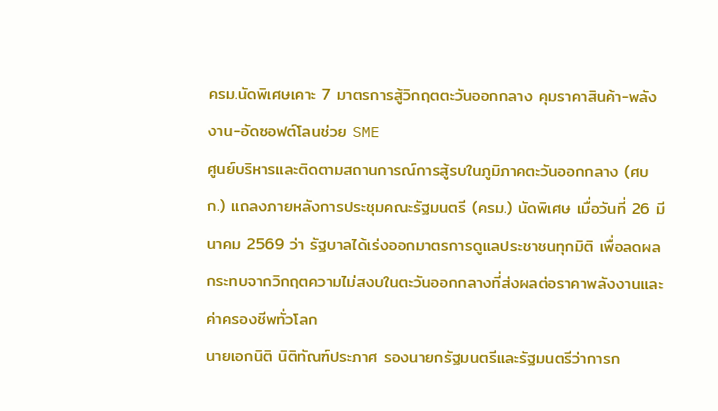ครม.นัดพิเศษเคาะ 7 มาตรการสู้วิกฤตตะวันออกกลาง คุมราคาสินค้า-พลังงาน-อัดซอฟต์โลนช่วย SME
ศูนย์บริหารและติดตามสถานการณ์การสู้รบในภูมิภาคตะวันออกกลาง (ศบก.) แถลงภายหลังการประชุมคณะรัฐมนตรี (ครม.) นัดพิเศษ เมื่อวันที่ 26 มีนาคม 2569 ว่า รัฐบาลได้เร่งออกมาตรการดูแลประชาชนทุกมิติ เพื่อลดผลกระทบจากวิกฤตความไม่สงบในตะวันออกกลางที่ส่งผลต่อราคาพลังงานและค่าครองชีพทั่วโลก
นายเอกนิติ นิติทัณฑ์ประภาศ รองนายกรัฐมนตรีและรัฐมนตรีว่าการก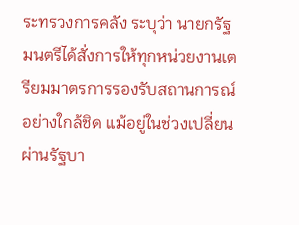ระทรวงการคลัง ระบุว่า นายกรัฐมนตรีได้สั่งการให้ทุกหน่วยงานเตรียมมาตรการรองรับสถานการณ์อย่างใกล้ชิด แม้อยู่ในช่วงเปลี่ยนผ่านรัฐบา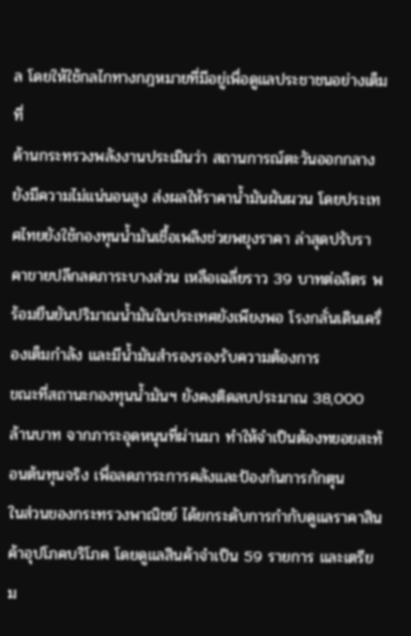ล โดยให้ใช้กลไกทางกฎหมายที่มีอยู่เพื่อดูแลประชาชนอย่างเต็มที่
ด้านกระทรวงพลังงานประเมินว่า สถานการณ์ตะวันออกกลางยังมีความไม่แน่นอนสูง ส่งผลให้ราคาน้ำมันผันผวน โดยประเทศไทยยังใช้กองทุนน้ำมันเชื้อเพลิงช่วยพยุงราคา ล่าสุดปรับราคาขายปลีกลดภาระบางส่วน เหลือเฉลี่ยราว 39 บาทต่อลิตร พร้อมยืนยันปริมาณน้ำมันในประเทศยังเพียงพอ โรงกลั่นเดินเครื่องเต็มกำลัง และมีน้ำมันสำรองรองรับความต้องการ
ขณะที่สถานะกองทุนน้ำมันฯ ยังคงติดลบประมาณ 38,000 ล้านบาท จากภาระอุดหนุนที่ผ่านมา ทำให้จำเป็นต้องทยอยสะท้อนต้นทุนจริง เพื่อลดภาระการคลังและป้องกันการกักตุน
ในส่วนของกระทรวงพาณิชย์ ได้ยกระดับการกำกับดูแลราคาสินค้าอุปโภคบริโภค โดยดูแลสินค้าจำเป็น 59 รายการ และเตรียม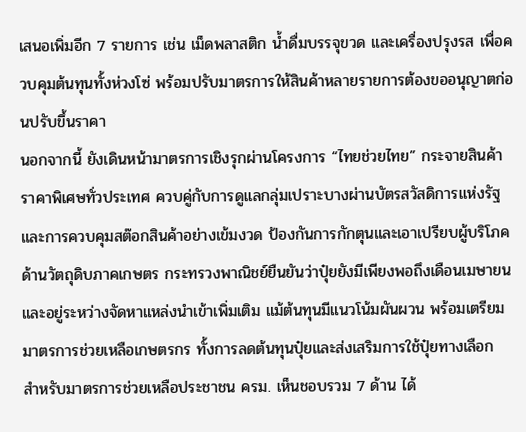เสนอเพิ่มอีก 7 รายการ เช่น เม็ดพลาสติก น้ำดื่มบรรจุขวด และเครื่องปรุงรส เพื่อควบคุมต้นทุนทั้งห่วงโซ่ พร้อมปรับมาตรการให้สินค้าหลายรายการต้องขออนุญาตก่อนปรับขึ้นราคา
นอกจากนี้ ยังเดินหน้ามาตรการเชิงรุกผ่านโครงการ “ไทยช่วยไทย” กระจายสินค้าราคาพิเศษทั่วประเทศ ควบคู่กับการดูแลกลุ่มเปราะบางผ่านบัตรสวัสดิการแห่งรัฐ และการควบคุมสต๊อกสินค้าอย่างเข้มงวด ป้องกันการกักตุนและเอาเปรียบผู้บริโภค
ด้านวัตถุดิบภาคเกษตร กระทรวงพาณิชย์ยืนยันว่าปุ๋ยยังมีเพียงพอถึงเดือนเมษายน และอยู่ระหว่างจัดหาแหล่งนำเข้าเพิ่มเติม แม้ต้นทุนมีแนวโน้มผันผวน พร้อมเตรียมมาตรการช่วยเหลือเกษตรกร ทั้งการลดต้นทุนปุ๋ยและส่งเสริมการใช้ปุ๋ยทางเลือก
สำหรับมาตรการช่วยเหลือประชาชน ครม. เห็นชอบรวม 7 ด้าน ได้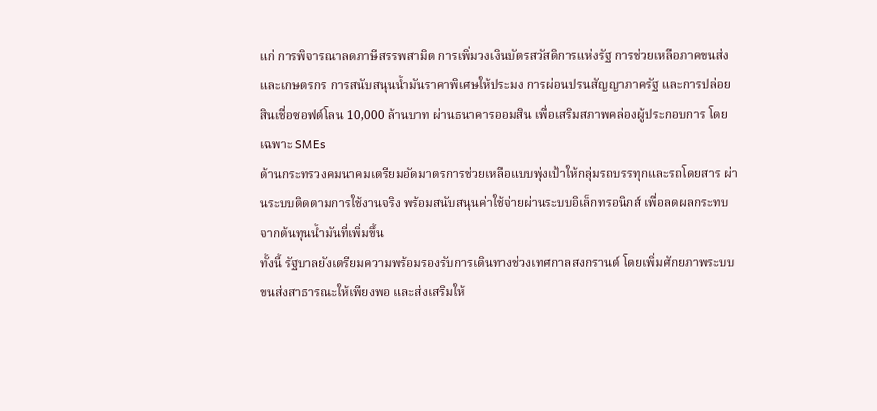แก่ การพิจารณาลดภาษีสรรพสามิต การเพิ่มวงเงินบัตรสวัสดิการแห่งรัฐ การช่วยเหลือภาคขนส่งและเกษตรกร การสนับสนุนน้ำมันราคาพิเศษให้ประมง การผ่อนปรนสัญญาภาครัฐ และการปล่อยสินเชื่อซอฟต์โลน 10,000 ล้านบาท ผ่านธนาคารออมสิน เพื่อเสริมสภาพคล่องผู้ประกอบการ โดยเฉพาะ SMEs
ด้านกระทรวงคมนาคมเตรียมอัดมาตรการช่วยเหลือแบบพุ่งเป้าให้กลุ่มรถบรรทุกและรถโดยสาร ผ่านระบบติดตามการใช้งานจริง พร้อมสนับสนุนค่าใช้จ่ายผ่านระบบอิเล็กทรอนิกส์ เพื่อลดผลกระทบจากต้นทุนน้ำมันที่เพิ่มขึ้น
ทั้งนี้ รัฐบาลยังเตรียมความพร้อมรองรับการเดินทางช่วงเทศกาลสงกรานต์ โดยเพิ่มศักยภาพระบบขนส่งสาธารณะให้เพียงพอ และส่งเสริมให้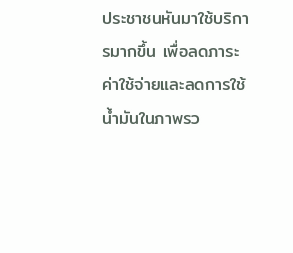ประชาชนหันมาใช้บริการมากขึ้น เพื่อลดภาระค่าใช้จ่ายและลดการใช้น้ำมันในภาพรว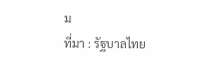ม
ที่มา : รัฐบาลไทย